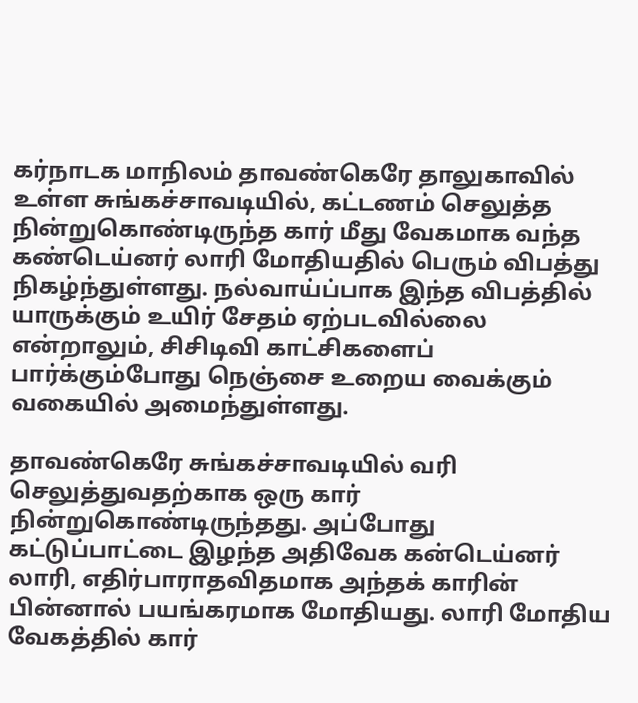கர்நாடக மாநிலம் தாவண்கெரே தாலுகாவில் உள்ள சுங்கச்சாவடியில், கட்டணம் செலுத்த நின்றுகொண்டிருந்த கார் மீது வேகமாக வந்த கண்டெய்னர் லாரி மோதியதில் பெரும் விபத்து நிகழ்ந்துள்ளது. நல்வாய்ப்பாக இந்த விபத்தில் யாருக்கும் உயிர் சேதம் ஏற்படவில்லை என்றாலும், சிசிடிவி காட்சிகளைப் பார்க்கும்போது நெஞ்சை உறைய வைக்கும் வகையில் அமைந்துள்ளது.

தாவண்கெரே சுங்கச்சாவடியில் வரி செலுத்துவதற்காக ஒரு கார் நின்றுகொண்டிருந்தது. அப்போது கட்டுப்பாட்டை இழந்த அதிவேக கன்டெய்னர் லாரி, எதிர்பாராதவிதமாக அந்தக் காரின் பின்னால் பயங்கரமாக மோதியது. லாரி மோதிய வேகத்தில் கார்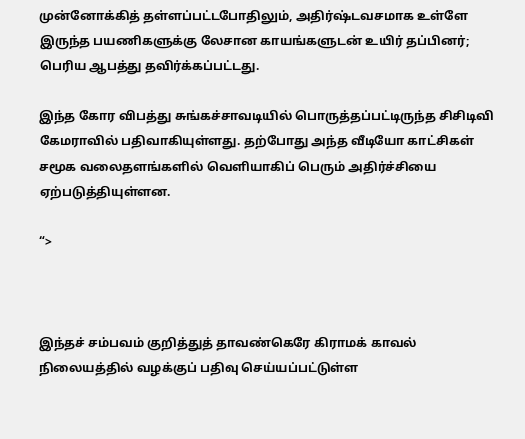முன்னோக்கித் தள்ளப்பட்டபோதிலும், அதிர்ஷ்டவசமாக உள்ளே இருந்த பயணிகளுக்கு லேசான காயங்களுடன் உயிர் தப்பினர்; பெரிய ஆபத்து தவிர்க்கப்பட்டது.

இந்த கோர விபத்து சுங்கச்சாவடியில் பொருத்தப்பட்டிருந்த சிசிடிவி கேமராவில் பதிவாகியுள்ளது. தற்போது அந்த வீடியோ காட்சிகள் சமூக வலைதளங்களில் வெளியாகிப் பெரும் அதிர்ச்சியை ஏற்படுத்தியுள்ளன.

“>



இந்தச் சம்பவம் குறித்துத் தாவண்கெரே கிராமக் காவல் நிலையத்தில் வழக்குப் பதிவு செய்யப்பட்டுள்ள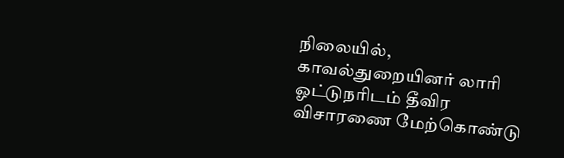நிலையில், காவல்துறையினர் லாரி ஓட்டுநரிடம் தீவிர விசாரணை மேற்கொண்டு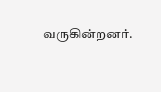வருகின்றனர்.